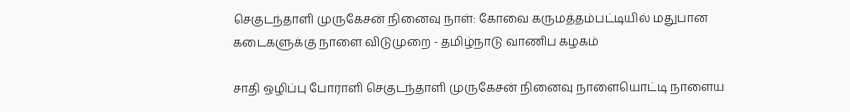செகுடந்தாளி முருகேசன் நினைவு நாள்: கோவை கருமத்தம்பட்டியில் மதுபான கடைகளுக்கு நாளை விடுமுறை - தமிழ்நாடு வாணிப கழகம்

சாதி ஒழிப்பு போராளி செகுடந்தாளி முருகேசன் நினைவு நாளையொட்டி நாளைய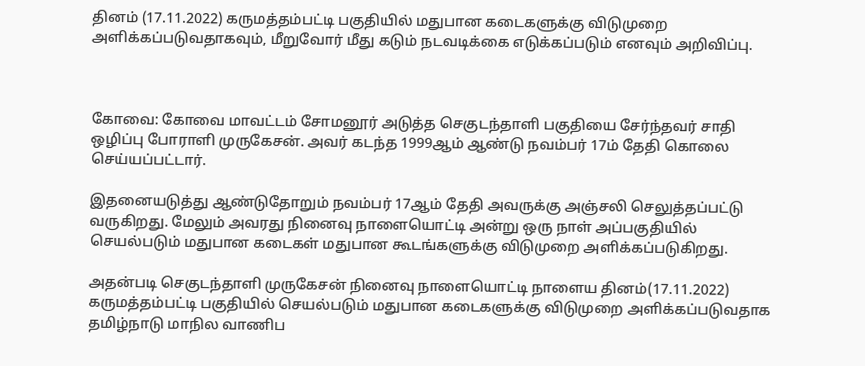தினம் (17.11.2022) கருமத்தம்பட்டி பகுதியில் மதுபான கடைகளுக்கு விடுமுறை அளிக்கப்படுவதாகவும், மீறுவோர் மீது கடும் நடவடிக்கை எடுக்கப்படும் எனவும் அறிவிப்பு.



கோவை: கோவை மாவட்டம் சோமனூர் அடுத்த செகுடந்தாளி பகுதியை சேர்ந்தவர் சாதி ஒழிப்பு போராளி முருகேசன். அவர் கடந்த 1999ஆம் ஆண்டு நவம்பர் 17ம் தேதி கொலை செய்யப்பட்டார்.

இதனையடுத்து ஆண்டுதோறும் நவம்பர் 17ஆம் தேதி அவருக்கு அஞ்சலி செலுத்தப்பட்டு வருகிறது. மேலும் அவரது நினைவு நாளையொட்டி அன்று ஒரு நாள் அப்பகுதியில் செயல்படும் மதுபான கடைகள் மதுபான கூடங்களுக்கு விடுமுறை அளிக்கப்படுகிறது.

அதன்படி செகுடந்தாளி முருகேசன் நினைவு நாளையொட்டி நாளைய தினம்(17.11.2022) கருமத்தம்பட்டி பகுதியில் செயல்படும் மதுபான கடைகளுக்கு விடுமுறை அளிக்கப்படுவதாக தமிழ்நாடு மாநில வாணிப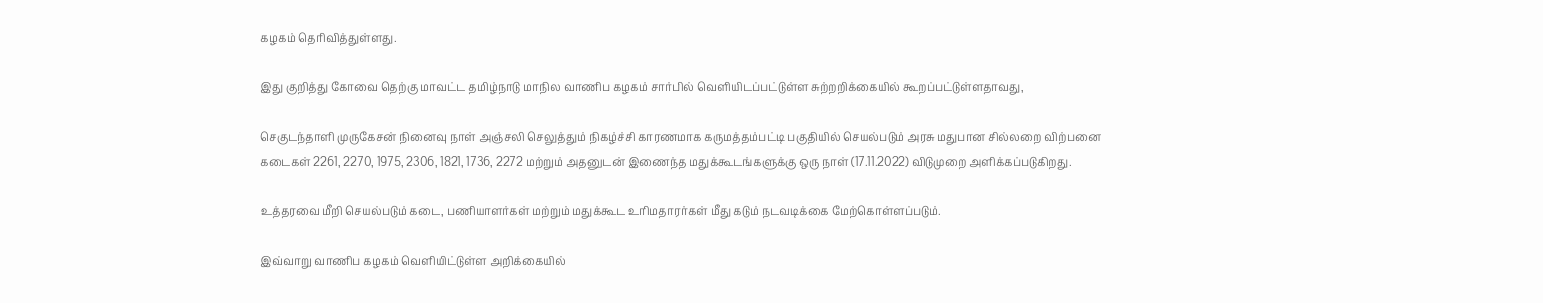கழகம் தெரிவித்துள்ளது.

இது குறித்து கோவை தெற்கு மாவட்ட தமிழ்நாடு மாநில வாணிப கழகம் சார்பில் வெளியிடப்பட்டுள்ள சுற்றறிக்கையில் கூறப்பட்டுள்ளதாவது,

செகுடந்தாளி முருகேசன் நினைவு நாள் அஞ்சலி செலுத்தும் நிகழ்ச்சி காரணமாக கருமத்தம்பட்டி பகுதியில் செயல்படும் அரசு மதுபான சில்லறை விற்பனை கடைகள் 2261, 2270, 1975, 2306, 1821, 1736, 2272 மற்றும் அதனுடன் இணைந்த மதுக்கூடங்களுக்கு ஒரு நாள் (17.11.2022) விடுமுறை அளிக்கப்படுகிறது.

உத்தரவை மீறி செயல்படும் கடை, பணியாளர்கள் மற்றும் மதுக்கூட உரிமதாரர்கள் மீது கடும் நடவடிக்கை மேற்கொள்ளப்படும்.

இவ்வாறு வாணிப கழகம் வெளியிட்டுள்ள அறிக்கையில்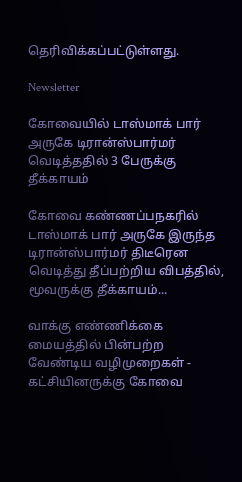தெரிவிக்கப்பட்டுள்ளது.

Newsletter

கோவையில் டாஸ்மாக் பார் அருகே டிரான்ஸ்பார்மர் வெடித்ததில் 3 பேருக்கு தீக்காயம்

கோவை கண்ணப்பநகரில் டாஸ்மாக் பார் அருகே இருந்த டிரான்ஸ்பார்மர் திடீரென வெடித்து தீப்பற்றிய விபத்தில், மூவருக்கு தீக்காயம்...

வாக்கு எண்ணிக்கை மையத்தில் பின்பற்ற வேண்டிய வழிமுறைகள் - கட்சியினருக்கு கோவை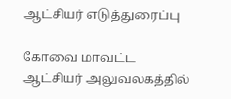ஆட்சியர் எடுத்துரைப்பு

கோவை மாவட்ட ஆட்சியர் அலுவலகத்தில்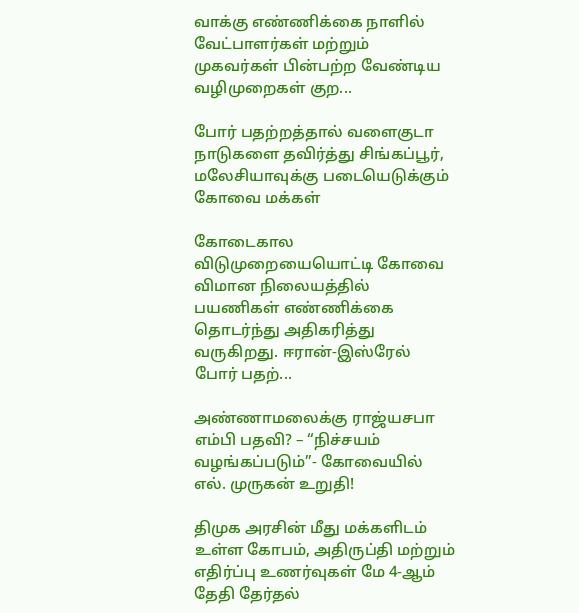வாக்கு எண்ணிக்கை நாளில் வேட்பாளர்கள் மற்றும் முகவர்கள் பின்பற்ற வேண்டிய வழிமுறைகள் குற...

போர் பதற்றத்தால் வளைகுடா நாடுகளை தவிர்த்து சிங்கப்பூர், மலேசியாவுக்கு படையெடுக்கும் கோவை மக்கள்

கோடைகால விடுமுறையையொட்டி கோவை விமான நிலையத்தில் பயணிகள் எண்ணிக்கை தொடர்ந்து அதிகரித்து வருகிறது. ஈரான்-இஸ்ரேல் போர் பதற்...

அண்ணாமலைக்கு ராஜ்யசபா எம்பி பதவி? – “நிச்சயம் வழங்கப்படும்”- கோவையில் எல். முருகன் உறுதி!

திமுக அரசின் மீது மக்களிடம் உள்ள கோபம், அதிருப்தி மற்றும் எதிர்ப்பு உணர்வுகள் மே 4-ஆம் தேதி தேர்தல்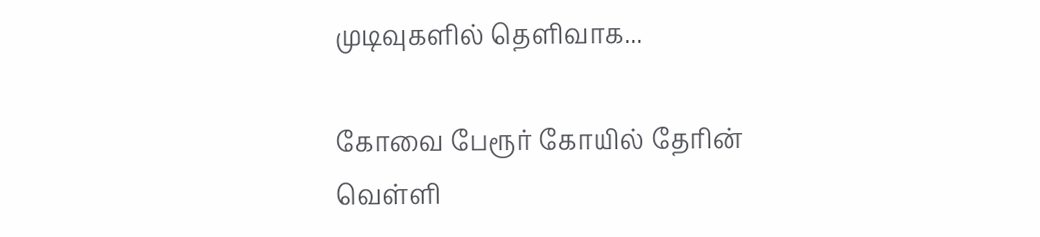முடிவுகளில் தெளிவாக...

கோவை பேரூர் கோயில் தேரின் வெள்ளி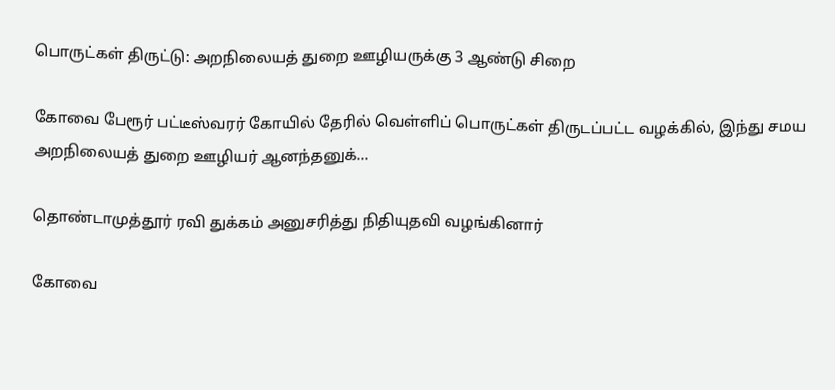பொருட்கள் திருட்டு: அறநிலையத் துறை ஊழியருக்கு 3 ஆண்டு சிறை

கோவை பேரூர் பட்டீஸ்வரர் கோயில் தேரில் வெள்ளிப் பொருட்கள் திருடப்பட்ட வழக்கில், இந்து சமய அறநிலையத் துறை ஊழியர் ஆனந்தனுக்...

தொண்டாமுத்தூர் ரவி துக்கம் அனுசரித்து நிதியுதவி வழங்கினார்

கோவை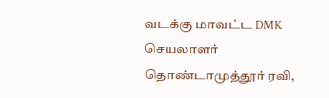வடக்கு மாவட்ட DMK செயலாளர் தொண்டாமுத்தூர் ரவி,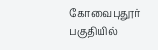கோவைபுதூர் பகுதியில்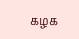கழக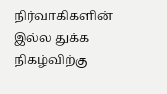நிர்வாகிகளின் இல்ல துக்க நிகழ்விற்கு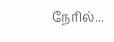நேரில்...